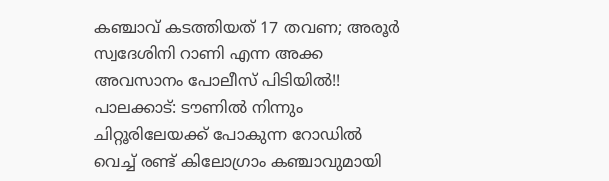കഞ്ചാവ് കടത്തിയത് 17 തവണ; അരൂർ സ്വദേശിനി റാണി എന്ന അക്ക അവസാനം പോലീസ് പിടിയിൽ!!
പാലക്കാട്: ടൗണിൽ നിന്നും ചിറ്റൂരിലേയക്ക് പോകുന്ന റോഡിൽ വെച്ച് രണ്ട് കിലോഗ്രാം കഞ്ചാവുമായി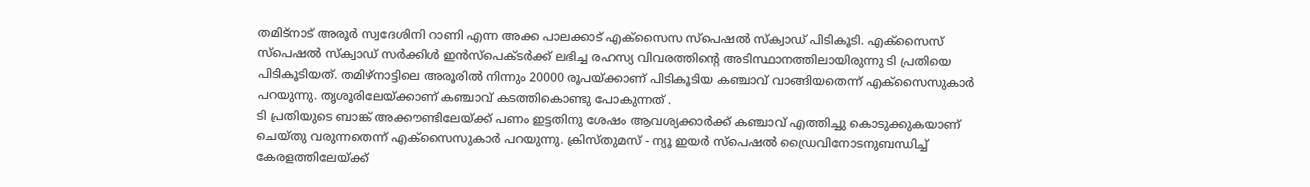തമിട്നാട് അരൂർ സ്വദേശിനി റാണി എന്ന അക്ക പാലക്കാട് എക്സൈസ സ്പെഷൽ സ്ക്വാഡ് പിടികൂടി. എക്സൈസ് സ്പെഷൽ സ്ക്വാഡ് സർക്കിൾ ഇൻസ്പെക്ടർക്ക് ലഭിച്ച രഹസ്യ വിവരത്തിന്റെ അടിസ്ഥാനത്തിലായിരുന്നു ടി പ്രതിയെ പിടികൂടിയത്. തമിഴ്നാട്ടിലെ അരൂരിൽ നിന്നും 20000 രൂപയ്ക്കാണ് പിടികൂടിയ കഞ്ചാവ് വാങ്ങിയതെന്ന് എക്സൈസുകാർ പറയുന്നു. തൃശൂരിലേയ്ക്കാണ് കഞ്ചാവ് കടത്തികൊണ്ടു പോകുന്നത് .
ടി പ്രതിയുടെ ബാങ്ക് അക്കൗണ്ടിലേയ്ക്ക് പണം ഇട്ടതിനു ശേഷം ആവശ്യക്കാർക്ക് കഞ്ചാവ് എത്തിച്ചു കൊടുക്കുകയാണ് ചെയ്തു വരുന്നതെന്ന് എക്സൈസുകാർ പറയുന്നു. ക്രിസ്തുമസ് - ന്യൂ ഇയർ സ്പെഷൽ ഡ്രൈവിനോടനുബന്ധിച്ച് കേരളത്തിലേയ്ക്ക്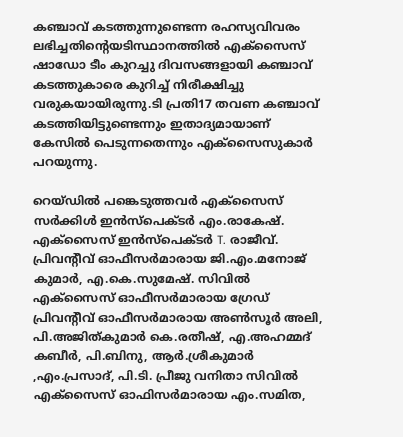കഞ്ചാവ് കടത്തുന്നുണ്ടെന്ന രഹസ്യവിവരം ലഭിച്ചതിന്റെയടിസ്ഥാനത്തിൽ എക്സൈസ് ഷാഡോ ടീം കുറച്ചു ദിവസങ്ങളായി കഞ്ചാവ് കടത്തുകാരെ കുറിച്ച് നിരീക്ഷിച്ചു വരുകയായിരുന്നു.ടി പ്രതി17 തവണ കഞ്ചാവ് കടത്തിയിട്ടുണ്ടെന്നും ഇതാദ്യമായാണ് കേസിൽ പെടുന്നതെന്നും എക്സൈസുകാർ പറയുന്നു.

റെയ്ഡിൽ പങ്കെടുത്തവർ എക്സൈസ് സർക്കിൾ ഇൻസ്പെക്ടർ എം.രാകേഷ്. എക്സൈസ് ഇൻസ്പെക്ടർ T. രാജീവ്. പ്രിവന്റീവ് ഓഫീസർമാരായ ജി.എം.മനോജ് കുമാർ, എ.കെ.സുമേഷ്. സിവിൽ എക്സൈസ് ഓഫീസർമാരായ ഗ്രേഡ് പ്രിവന്റീവ് ഓഫീസർമാരായ അൺസൂർ അലി, പി.അജിത്കുമാർ കെ.രതീഷ്, എ.അഹമ്മദ് കബീർ, പി.ബിനു, ആർ.ശ്രീകുമാർ ,എം.പ്രസാദ്, പി.ടി. പ്രീജു വനിതാ സിവിൽ എക്സൈസ് ഓഫിസർമാരായ എം.സമിത,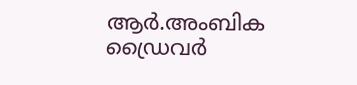ആർ.അംബിക ഡ്രൈവർ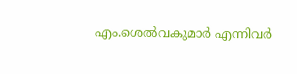എം.ശെൽവകുമാർ എന്നിവർ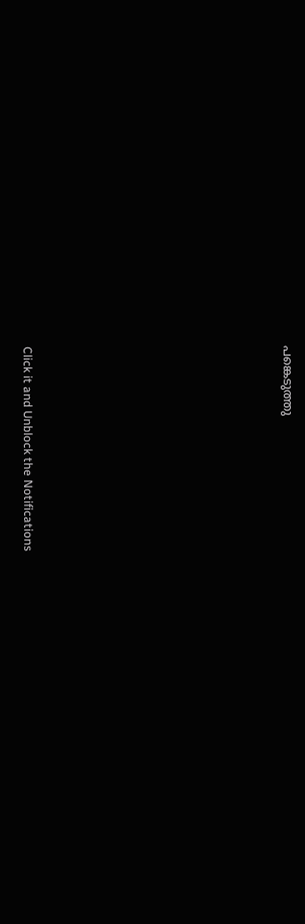പങ്കെടുത്തു












Click it and Unblock the Notifications